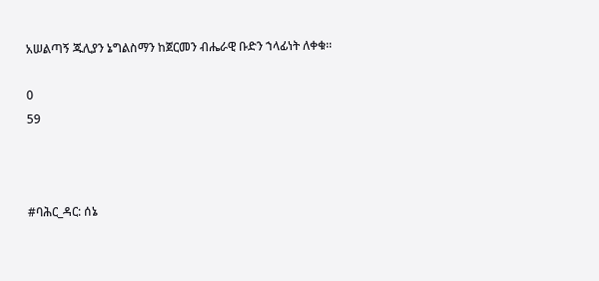አሠልጣኝ ጁሊያን ኔግልስማን ከጀርመን ብሔራዊ ቡድን ኀላፊነት ለቀቁ።

0
59



#ባሕር_ዳር: ሰኔ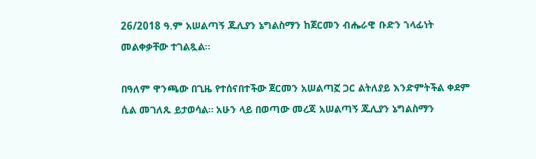26/2018 ዓ.ም አሠልጣኝ ጁሊያን ኔግልስማን ከጀርመን ብሔራዊ ቡድን ኀላፊነት መልቀቃቸው ተገልጿል።

በዓለም ዋንጫው በጊዜ የተሰናበተችው ጀርመን አሠልጣኟ ጋር ልትለያይ እንድምትችል ቀደም ሲል መገለጹ ይታወሳል። አሁን ላይ በወጣው መረጃ አሠልጣኝ ጁሊያን ኔግልስማን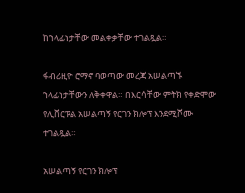ከኀላፊነታቸው መልቀቃቸው ተገልጿል።

ፋብሪዚዮ ሮማኖ ባወጣው መረጃ አሠልጣኙ ኀላፊነታቸውን ለቅቀዋል። በእርሳቸው ምትክ የቀድሞው የሊቨርፑል አሠልጣኝ የርገን ክሎፕ እንደሚሾሙ ተገልጿል።

አሠልጣኝ የርገን ክሎፕ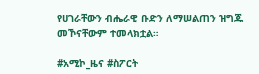የሀገራቸውን ብሔራዊ ቡድን ለማሠልጠን ዝግጁ መኾናቸውም ተመላክቷል።

#አሚኮ_ዜና #ስፖርት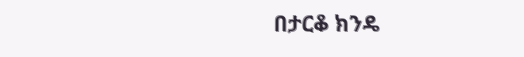በታርቆ ክንዴ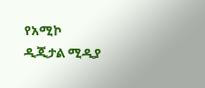የአሚኮ ዲጂታል ሚዲያ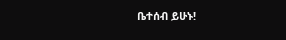ቤተሰብ ይሁኑ!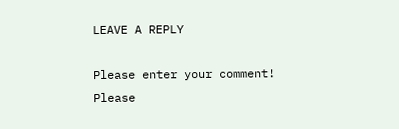LEAVE A REPLY

Please enter your comment!
Please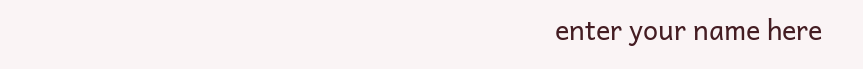enter your name here